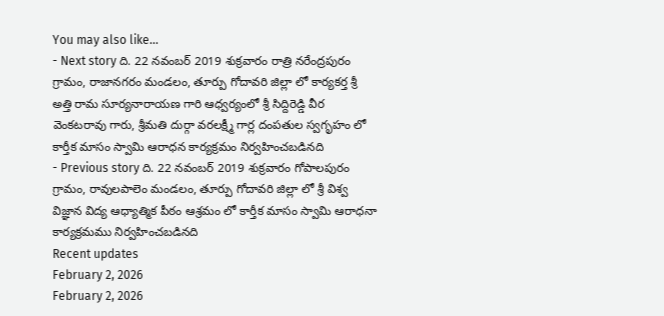You may also like...
- Next story ది. 22 నవంబర్ 2019 శుక్రవారం రాత్రి నరేంద్రపురం గ్రామం, రాజానగరం మండలం, తూర్పు గోదావరి జిల్లా లో కార్యకర్త శ్రీ అత్తి రామ సూర్యనారాయణ గారి ఆధ్వర్యంలో శ్రీ సిద్దిరెడ్డి వీర వెంకటరావు గారు, శ్రీమతి దుర్గా వరలక్ష్మీ గార్ల దంపతుల స్వగృహం లో కార్తీక మాసం స్వామి ఆరాధన కార్యక్రమం నిర్వహించబడినది
- Previous story ది. 22 నవంబర్ 2019 శుక్రవారం గోపాలపురం గ్రామం, రావులపాలెం మండలం, తూర్పు గోదావరి జిల్లా లో శ్రీ విశ్వ విజ్ఞాన విద్య ఆధ్యాత్మిక పీఠం ఆశ్రమం లో కార్తీక మాసం స్వామి ఆరాధనా కార్యక్రమము నిర్వహించబడినది
Recent updates
February 2, 2026
February 2, 2026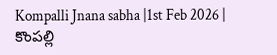Kompalli Jnana sabha |1st Feb 2026 | కొంపల్లి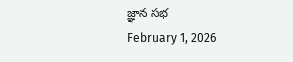జ్ఞాన సభ
February 1, 2026